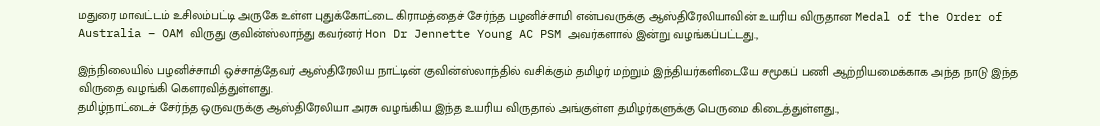மதுரை மாவட்டம் உசிலம்பட்டி அருகே உள்ள புதுக்கோட்டை கிராமத்தைச் சேர்ந்த பழனிச்சாமி என்பவருக்கு ஆஸ்திரேலியாவின் உயரிய விருதான Medal of the Order of Australia – OAM விருது குவின்ஸ்லாந்து கவர்னர் Hon Dr Jennette Young AC PSM அவர்களால் இன்று வழங்கப்பட்டது.,

இந்நிலையில் பழனிச்சாமி ஒச்சாத்தேவர் ஆஸ்திரேலிய நாட்டின் குவின்ஸ்லாந்தில் வசிக்கும் தமிழர் மற்றும் இந்தியர்களிடையே சமூகப் பணி ஆற்றியமைக்காக அந்த நாடு இந்த விருதை வழங்கி கெளரவித்துள்ளது.
தமிழ்நாட்டைச் சேர்ந்த ஒருவருக்கு ஆஸ்திரேலியா அரசு வழங்கிய இந்த உயரிய விருதால் அங்குள்ள தமிழர்களுக்கு பெருமை கிடைத்துள்ளது.,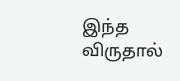இந்த விருதால்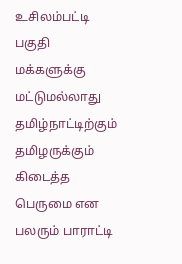உசிலம்பட்டி பகுதி மக்களுக்கு மட்டுமல்லாது தமிழ்நாட்டிற்கும் தமிழருக்கும் கிடைத்த பெருமை என பலரும் பாராட்டி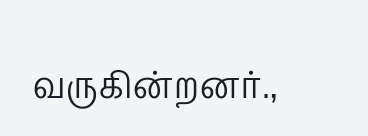வருகின்றனர்.,